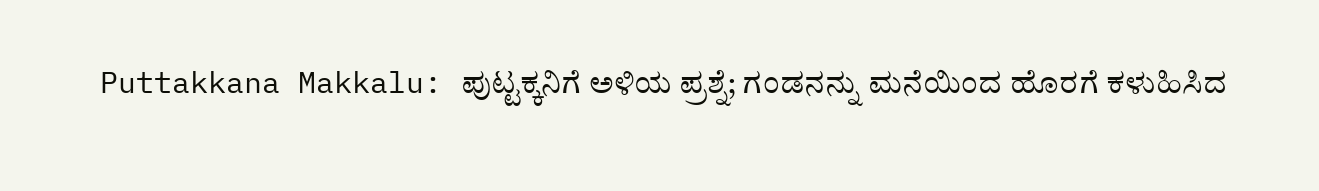Puttakkana Makkalu: ಪುಟ್ಟಕ್ಕನಿಗೆ ಅಳಿಯ ಪ್ರಶ್ನೆ; ಗಂಡನನ್ನು ಮನೆಯಿಂದ ಹೊರಗೆ ಕಳುಹಿಸಿದ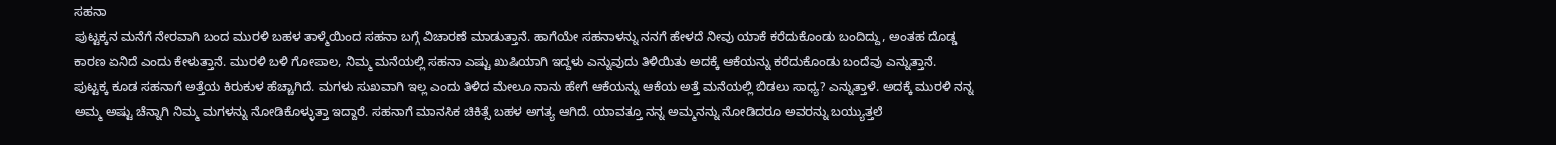ಸಹನಾ
ಪುಟ್ಟಕ್ಕನ ಮನೆಗೆ ನೇರವಾಗಿ ಬಂದ ಮುರಳಿ ಬಹಳ ತಾಳ್ಮೆಯಿಂದ ಸಹನಾ ಬಗ್ಗೆ ವಿಚಾರಣೆ ಮಾಡುತ್ತಾನೆ. ಹಾಗೆಯೇ ಸಹನಾಳನ್ನು ನನಗೆ ಹೇಳದೆ ನೀವು ಯಾಕೆ ಕರೆದುಕೊಂಡು ಬಂದಿದ್ದು, ಅಂತಹ ದೊಡ್ಡ ಕಾರಣ ಏನಿದೆ ಎಂದು ಕೇಳುತ್ತಾನೆ. ಮುರಳಿ ಬಳಿ ಗೋಪಾಲ, ನಿಮ್ಮ ಮನೆಯಲ್ಲಿ ಸಹನಾ ಎಷ್ಟು ಖುಷಿಯಾಗಿ ಇದ್ದಳು ಎನ್ನುವುದು ತಿಳಿಯಿತು ಅದಕ್ಕೆ ಆಕೆಯನ್ನು ಕರೆದುಕೊಂಡು ಬಂದೆವು ಎನ್ನುತ್ತಾನೆ.
ಪುಟ್ಟಕ್ಕ ಕೂಡ ಸಹನಾಗೆ ಅತ್ತೆಯ ಕಿರುಕುಳ ಹೆಚ್ಚಾಗಿದೆ. ಮಗಳು ಸುಖವಾಗಿ ಇಲ್ಲ ಎಂದು ತಿಳಿದ ಮೇಲೂ ನಾನು ಹೇಗೆ ಆಕೆಯನ್ನು ಆಕೆಯ ಅತ್ತೆ ಮನೆಯಲ್ಲಿ ಬಿಡಲು ಸಾಧ್ಯ? ಎನ್ನುತ್ತಾಳೆ. ಅದಕ್ಕೆ ಮುರಳಿ ನನ್ನ ಅಮ್ಮ ಅಷ್ಟು ಚೆನ್ನಾಗಿ ನಿಮ್ಮ ಮಗಳನ್ನು ನೋಡಿಕೊಳ್ಳುತ್ತಾ ಇದ್ದಾರೆ. ಸಹನಾಗೆ ಮಾನಸಿಕ ಚಿಕಿತ್ಸೆ ಬಹಳ ಅಗತ್ಯ ಆಗಿದೆ. ಯಾವತ್ತೂ ನನ್ನ ಅಮ್ಮನನ್ನು ನೋಡಿದರೂ ಅವರನ್ನು ಬಯ್ಯುತ್ತಲೆ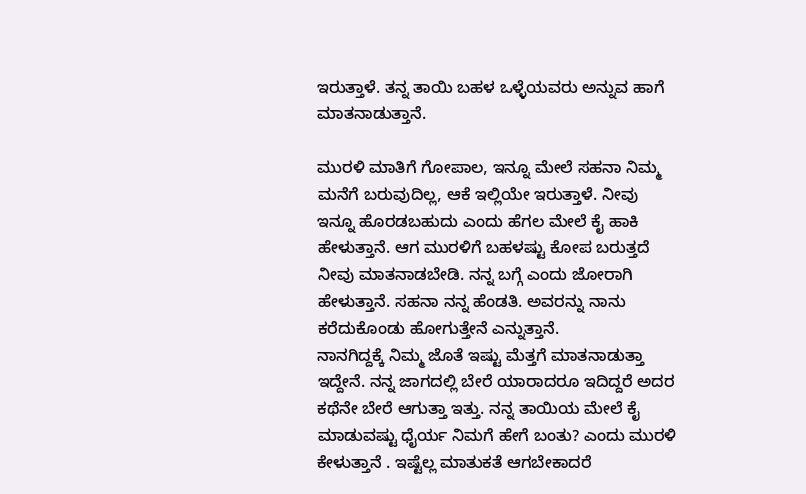ಇರುತ್ತಾಳೆ. ತನ್ನ ತಾಯಿ ಬಹಳ ಒಳ್ಳೆಯವರು ಅನ್ನುವ ಹಾಗೆ ಮಾತನಾಡುತ್ತಾನೆ.

ಮುರಳಿ ಮಾತಿಗೆ ಗೋಪಾಲ, ಇನ್ನೂ ಮೇಲೆ ಸಹನಾ ನಿಮ್ಮ ಮನೆಗೆ ಬರುವುದಿಲ್ಲ, ಆಕೆ ಇಲ್ಲಿಯೇ ಇರುತ್ತಾಳೆ. ನೀವು ಇನ್ನೂ ಹೊರಡಬಹುದು ಎಂದು ಹೆಗಲ ಮೇಲೆ ಕೈ ಹಾಕಿ ಹೇಳುತ್ತಾನೆ. ಆಗ ಮುರಳಿಗೆ ಬಹಳಷ್ಟು ಕೋಪ ಬರುತ್ತದೆ ನೀವು ಮಾತನಾಡಬೇಡಿ. ನನ್ನ ಬಗ್ಗೆ ಎಂದು ಜೋರಾಗಿ ಹೇಳುತ್ತಾನೆ. ಸಹನಾ ನನ್ನ ಹೆಂಡತಿ. ಅವರನ್ನು ನಾನು ಕರೆದುಕೊಂಡು ಹೋಗುತ್ತೇನೆ ಎನ್ನುತ್ತಾನೆ.
ನಾನಗಿದ್ದಕ್ಕೆ ನಿಮ್ಮ ಜೊತೆ ಇಷ್ಟು ಮೆತ್ತಗೆ ಮಾತನಾಡುತ್ತಾ ಇದ್ದೇನೆ. ನನ್ನ ಜಾಗದಲ್ಲಿ ಬೇರೆ ಯಾರಾದರೂ ಇದಿದ್ದರೆ ಅದರ ಕಥೆನೇ ಬೇರೆ ಆಗುತ್ತಾ ಇತ್ತು. ನನ್ನ ತಾಯಿಯ ಮೇಲೆ ಕೈ ಮಾಡುವಷ್ಟು ಧೈರ್ಯ ನಿಮಗೆ ಹೇಗೆ ಬಂತು? ಎಂದು ಮುರಳಿ ಕೇಳುತ್ತಾನೆ . ಇಷ್ಟೆಲ್ಲ ಮಾತುಕತೆ ಆಗಬೇಕಾದರೆ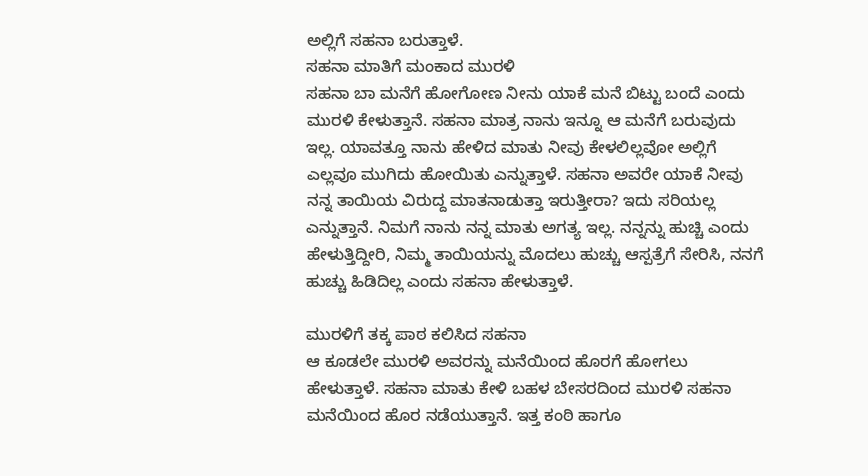ಅಲ್ಲಿಗೆ ಸಹನಾ ಬರುತ್ತಾಳೆ.
ಸಹನಾ ಮಾತಿಗೆ ಮಂಕಾದ ಮುರಳಿ
ಸಹನಾ ಬಾ ಮನೆಗೆ ಹೋಗೋಣ ನೀನು ಯಾಕೆ ಮನೆ ಬಿಟ್ಟು ಬಂದೆ ಎಂದು ಮುರಳಿ ಕೇಳುತ್ತಾನೆ. ಸಹನಾ ಮಾತ್ರ ನಾನು ಇನ್ನೂ ಆ ಮನೆಗೆ ಬರುವುದು ಇಲ್ಲ. ಯಾವತ್ತೂ ನಾನು ಹೇಳಿದ ಮಾತು ನೀವು ಕೇಳಲಿಲ್ಲವೋ ಅಲ್ಲಿಗೆ ಎಲ್ಲವೂ ಮುಗಿದು ಹೋಯಿತು ಎನ್ನುತ್ತಾಳೆ. ಸಹನಾ ಅವರೇ ಯಾಕೆ ನೀವು ನನ್ನ ತಾಯಿಯ ವಿರುದ್ದ ಮಾತನಾಡುತ್ತಾ ಇರುತ್ತೀರಾ? ಇದು ಸರಿಯಲ್ಲ ಎನ್ನುತ್ತಾನೆ. ನಿಮಗೆ ನಾನು ನನ್ನ ಮಾತು ಅಗತ್ಯ ಇಲ್ಲ. ನನ್ನನ್ನು ಹುಚ್ಚಿ ಎಂದು ಹೇಳುತ್ತಿದ್ದೀರಿ, ನಿಮ್ಮ ತಾಯಿಯನ್ನು ಮೊದಲು ಹುಚ್ಚು ಆಸ್ಪತ್ರೆಗೆ ಸೇರಿಸಿ, ನನಗೆ ಹುಚ್ಚು ಹಿಡಿದಿಲ್ಲ ಎಂದು ಸಹನಾ ಹೇಳುತ್ತಾಳೆ.

ಮುರಳಿಗೆ ತಕ್ಕ ಪಾಠ ಕಲಿಸಿದ ಸಹನಾ
ಆ ಕೂಡಲೇ ಮುರಳಿ ಅವರನ್ನು ಮನೆಯಿಂದ ಹೊರಗೆ ಹೋಗಲು ಹೇಳುತ್ತಾಳೆ. ಸಹನಾ ಮಾತು ಕೇಳಿ ಬಹಳ ಬೇಸರದಿಂದ ಮುರಳಿ ಸಹನಾ ಮನೆಯಿಂದ ಹೊರ ನಡೆಯುತ್ತಾನೆ. ಇತ್ತ ಕಂಠಿ ಹಾಗೂ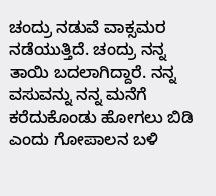ಚಂದ್ರು ನಡುವೆ ವಾಕ್ಸಮರ ನಡೆಯುತ್ತಿದೆ. ಚಂದ್ರು ನನ್ನ ತಾಯಿ ಬದಲಾಗಿದ್ದಾರೆ. ನನ್ನ ವಸುವನ್ನು ನನ್ನ ಮನೆಗೆ ಕರೆದುಕೊಂಡು ಹೋಗಲು ಬಿಡಿ ಎಂದು ಗೋಪಾಲನ ಬಳಿ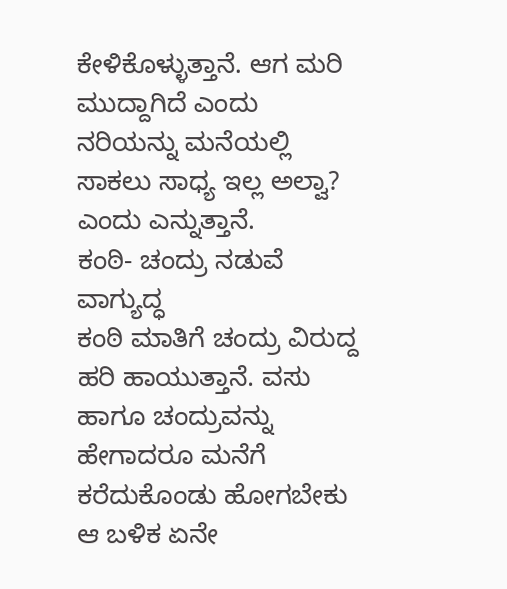ಕೇಳಿಕೊಳ್ಳುತ್ತಾನೆ. ಆಗ ಮರಿ ಮುದ್ದಾಗಿದೆ ಎಂದು ನರಿಯನ್ನು ಮನೆಯಲ್ಲಿ ಸಾಕಲು ಸಾಧ್ಯ ಇಲ್ಲ ಅಲ್ವಾ? ಎಂದು ಎನ್ನುತ್ತಾನೆ.
ಕಂಠಿ- ಚಂದ್ರು ನಡುವೆ ವಾಗ್ಯುದ್ಧ
ಕಂಠಿ ಮಾತಿಗೆ ಚಂದ್ರು ವಿರುದ್ದ ಹರಿ ಹಾಯುತ್ತಾನೆ. ವಸು ಹಾಗೂ ಚಂದ್ರುವನ್ನು ಹೇಗಾದರೂ ಮನೆಗೆ ಕರೆದುಕೊಂಡು ಹೋಗಬೇಕು ಆ ಬಳಿಕ ಏನೇ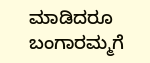ಮಾಡಿದರೂ ಬಂಗಾರಮ್ಮಗೆ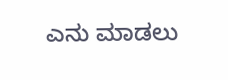ಎನು ಮಾಡಲು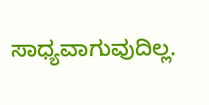ಸಾಧ್ಯವಾಗುವುದಿಲ್ಲ.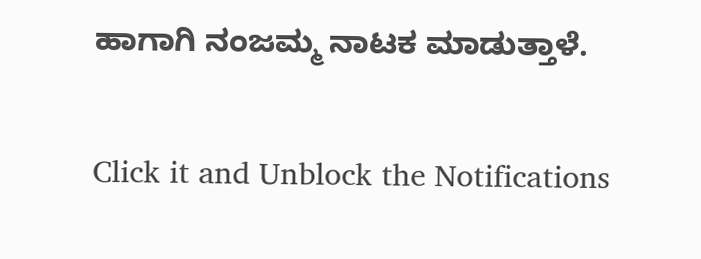ಹಾಗಾಗಿ ನಂಜಮ್ಮ ನಾಟಕ ಮಾಡುತ್ತಾಳೆ.


Click it and Unblock the Notifications